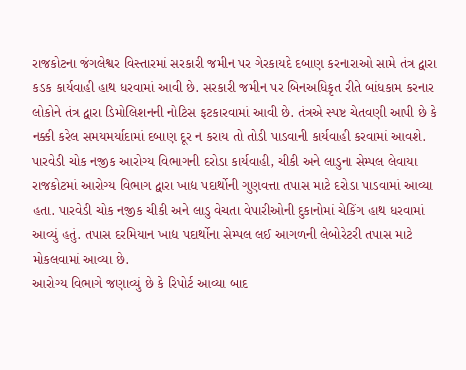રાજકોટના જંગલેશ્વર વિસ્તારમાં સરકારી જમીન પર ગેરકાયદે દબાણ કરનારાઓ સામે તંત્ર દ્વારા કડક કાર્યવાહી હાથ ધરવામાં આવી છે. સરકારી જમીન પર બિનઅધિકૃત રીતે બાંધકામ કરનાર લોકોને તંત્ર દ્વારા ડિમોલિશનની નોટિસ ફટકારવામાં આવી છે. તંત્રએ સ્પષ્ટ ચેતવણી આપી છે કે નક્કી કરેલ સમયમર્યાદામાં દબાણ દૂર ન કરાય તો તોડી પાડવાની કાર્યવાહી કરવામાં આવશે.
પારવેડી ચોક નજીક આરોગ્ય વિભાગની દરોડા કાર્યવાહી, ચીકી અને લાડુના સેમ્પલ લેવાયા
રાજકોટમાં આરોગ્ય વિભાગ દ્વારા ખાદ્ય પદાર્થોની ગુણવત્તા તપાસ માટે દરોડા પાડવામાં આવ્યા હતા. પારવેડી ચોક નજીક ચીકી અને લાડુ વેચતા વેપારીઓની દુકાનોમાં ચેકિંગ હાથ ધરવામાં આવ્યું હતું. તપાસ દરમિયાન ખાદ્ય પદાર્થોના સેમ્પલ લઈ આગળની લેબોરેટરી તપાસ માટે મોકલવામાં આવ્યા છે.
આરોગ્ય વિભાગે જણાવ્યું છે કે રિપોર્ટ આવ્યા બાદ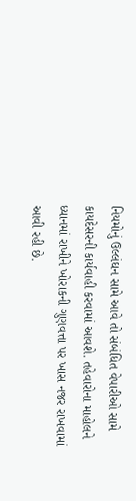નિયમોનું ઉલ્લંઘન સામે આવે તો સંબંધિત વેપારીઓ સામે કાયદેસરની કાર્યવાહી કરવામાં આવશે. તહેવારોના માહોલને ધ્યાનમાં રાખીને ખોરાકની ગુણવત્તા પર ખાસ નજર રાખવામાં આવી રહી છે.